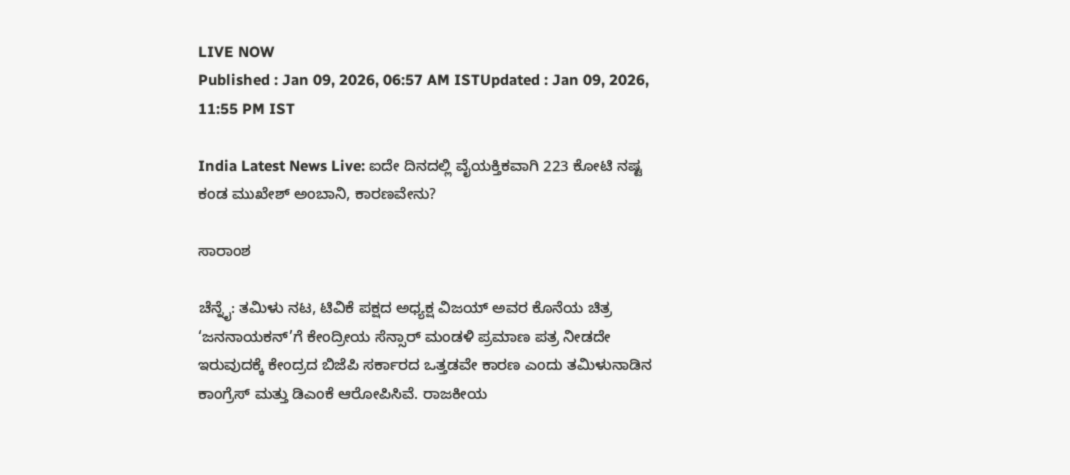LIVE NOW
Published : Jan 09, 2026, 06:57 AM ISTUpdated : Jan 09, 2026, 11:55 PM IST

India Latest News Live: ಐದೇ ದಿನದಲ್ಲಿ ವೈಯಕ್ತಿಕವಾಗಿ 223 ಕೋಟಿ ನಷ್ಟ ಕಂಡ ಮುಖೇಶ್‌ ಅಂಬಾನಿ, ಕಾರಣವೇನು?

ಸಾರಾಂಶ

ಚೆನ್ನೈ: ತಮಿಳು ನಟ, ಟಿವಿಕೆ ಪಕ್ಷದ ಅಧ್ಯಕ್ಷ ವಿಜಯ್‌ ಅವರ ಕೊನೆಯ ಚಿತ್ರ ‘ಜನನಾಯಕನ್‌’ಗೆ ಕೇಂದ್ರೀಯ ಸೆನ್ಸಾರ್‌ ಮಂಡಳಿ ಪ್ರಮಾಣ ಪತ್ರ ನೀಡದೇ ಇರುವುದಕ್ಕೆ ಕೇಂದ್ರದ ಬಿಜೆಪಿ ಸರ್ಕಾರದ ಒತ್ತಡವೇ ಕಾರಣ ಎಂದು ತಮಿಳುನಾಡಿನ ಕಾಂಗ್ರೆಸ್‌ ಮತ್ತು ಡಿಎಂಕೆ ಆರೋಪಿಸಿವೆ. ರಾಜಕೀಯ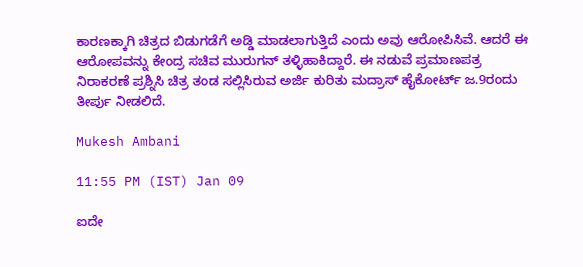ಕಾರಣಕ್ಕಾಗಿ ಚಿತ್ರದ ಬಿಡುಗಡೆಗೆ ಅಡ್ಡಿ ಮಾಡಲಾಗುತ್ತಿದೆ ಎಂದು ಅವು ಆರೋಪಿಸಿವೆ. ಆದರೆ ಈ ಆರೋಪವನ್ನು ಕೇಂದ್ರ ಸಚಿವ ಮುರುಗನ್‌ ತಳ್ಳಿಹಾಕಿದ್ದಾರೆ. ಈ ನಡುವೆ ಪ್ರಮಾಣಪತ್ರ ನಿರಾಕರಣೆ ಪ್ರಶ್ನಿಸಿ ಚಿತ್ರ ತಂಡ ಸಲ್ಲಿಸಿರುವ ಅರ್ಜಿ ಕುರಿತು ಮದ್ರಾಸ್‌ ಹೈಕೋರ್ಟ್‌ ಜ.9ರಂದು ತೀರ್ಪು ನೀಡಲಿದೆ.

Mukesh Ambani

11:55 PM (IST) Jan 09

ಐದೇ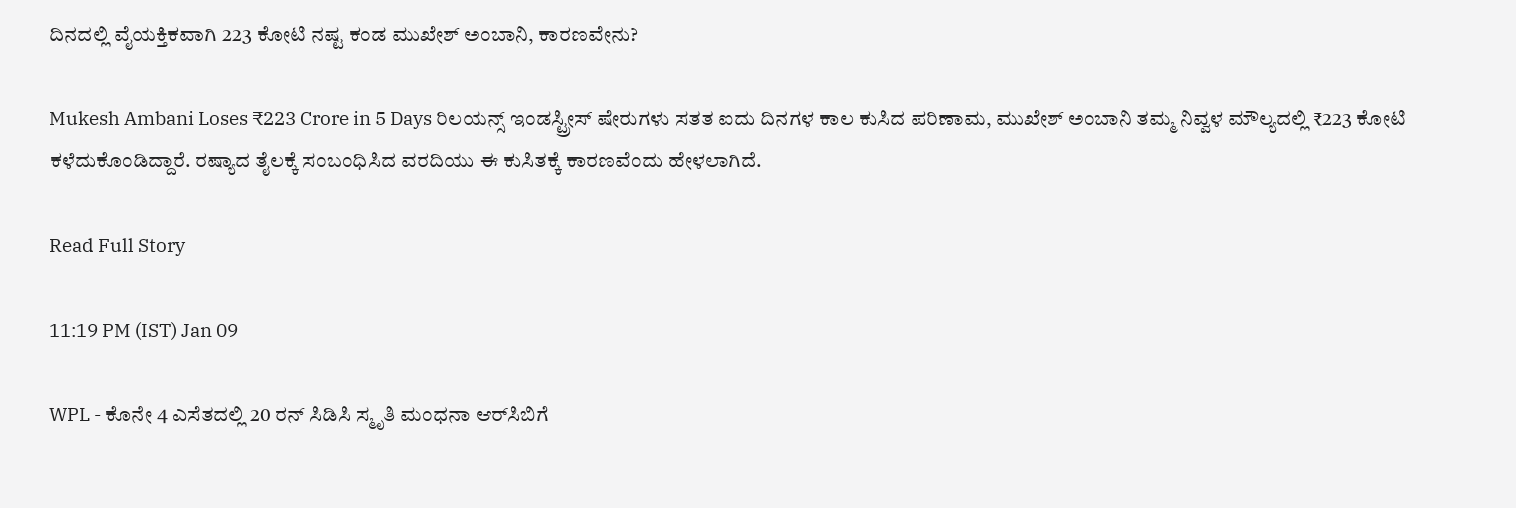ದಿನದಲ್ಲಿ ವೈಯಕ್ತಿಕವಾಗಿ 223 ಕೋಟಿ ನಷ್ಟ ಕಂಡ ಮುಖೇಶ್‌ ಅಂಬಾನಿ, ಕಾರಣವೇನು?

Mukesh Ambani Loses ₹223 Crore in 5 Days ರಿಲಯನ್ಸ್ ಇಂಡಸ್ಟ್ರೀಸ್ ಷೇರುಗಳು ಸತತ ಐದು ದಿನಗಳ ಕಾಲ ಕುಸಿದ ಪರಿಣಾಮ, ಮುಖೇಶ್ ಅಂಬಾನಿ ತಮ್ಮ ನಿವ್ವಳ ಮೌಲ್ಯದಲ್ಲಿ ₹223 ಕೋಟಿ ಕಳೆದುಕೊಂಡಿದ್ದಾರೆ. ರಷ್ಯಾದ ತೈಲಕ್ಕೆ ಸಂಬಂಧಿಸಿದ ವರದಿಯು ಈ ಕುಸಿತಕ್ಕೆ ಕಾರಣವೆಂದು ಹೇಳಲಾಗಿದೆ.

Read Full Story

11:19 PM (IST) Jan 09

WPL - ಕೊನೇ 4 ಎಸೆತದಲ್ಲಿ 20 ರನ್‌ ಸಿಡಿಸಿ ಸ್ಮೃತಿ ಮಂಧನಾ ಆರ್‌ಸಿಬಿಗೆ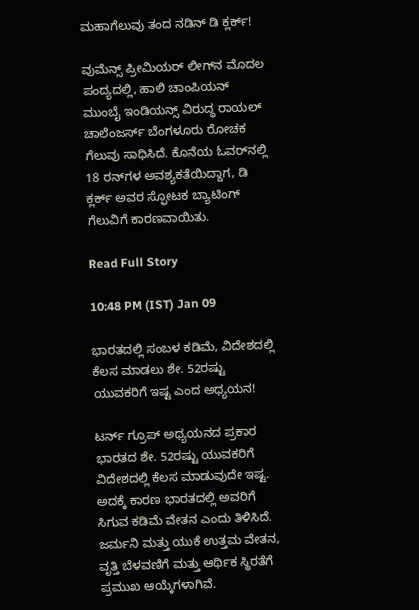ಮಹಾಗೆಲುವು ತಂದ ನಡಿನ್‌ ಡಿ ಕ್ಲರ್ಕ್‌!

ವುಮೆನ್ಸ್‌ ಪ್ರೀಮಿಯರ್‌ ಲೀಗ್‌ನ ಮೊದಲ ಪಂದ್ಯದಲ್ಲಿ, ಹಾಲಿ ಚಾಂಪಿಯನ್‌ ಮುಂಬೈ ಇಂಡಿಯನ್ಸ್‌ ವಿರುದ್ಧ ರಾಯಲ್‌ ಚಾಲೆಂಜರ್ಸ್‌ ಬೆಂಗಳೂರು ರೋಚಕ ಗೆಲುವು ಸಾಧಿಸಿದೆ. ಕೊನೆಯ ಓವರ್‌ನಲ್ಲಿ 18 ರನ್‌ಗಳ ಅವಶ್ಯಕತೆಯಿದ್ದಾಗ, ಡಿ ಕ್ಲರ್ಕ್‌ ಅವರ ಸ್ಫೋಟಕ ಬ್ಯಾಟಿಂಗ್ ಗೆಲುವಿಗೆ ಕಾರಣವಾಯಿತು.

Read Full Story

10:48 PM (IST) Jan 09

ಭಾರತದಲ್ಲಿ ಸಂಬಳ ಕಡಿಮೆ, ವಿದೇಶದಲ್ಲಿ ಕೆಲಸ ಮಾಡಲು ಶೇ. 52ರಷ್ಟು ಯುವಕರಿಗೆ ಇಷ್ಟ ಎಂದ ಅಧ್ಯಯನ!

ಟರ್ನ್‌ ಗ್ರೂಪ್‌ ಅಧ್ಯಯನದ ಪ್ರಕಾರ ಭಾರತದ ಶೇ. 52ರಷ್ಟು ಯುವಕರಿಗೆ ವಿದೇಶದಲ್ಲಿ ಕೆಲಸ ಮಾಡುವುದೇ ಇಷ್ಟ. ಅದಕ್ಕೆ ಕಾರಣ ಭಾರತದಲ್ಲಿ ಅವರಿಗೆ ಸಿಗುವ ಕಡಿಮೆ ವೇತನ ಎಂದು ತಿಳಿಸಿದೆ. ಜರ್ಮನಿ ಮತ್ತು ಯುಕೆ ಉತ್ತಮ ವೇತನ, ವೃತ್ತಿ ಬೆಳವಣಿಗೆ ಮತ್ತು ಆರ್ಥಿಕ ಸ್ಥಿರತೆಗೆ ಪ್ರಮುಖ ಆಯ್ಕೆಗಳಾಗಿವೆ.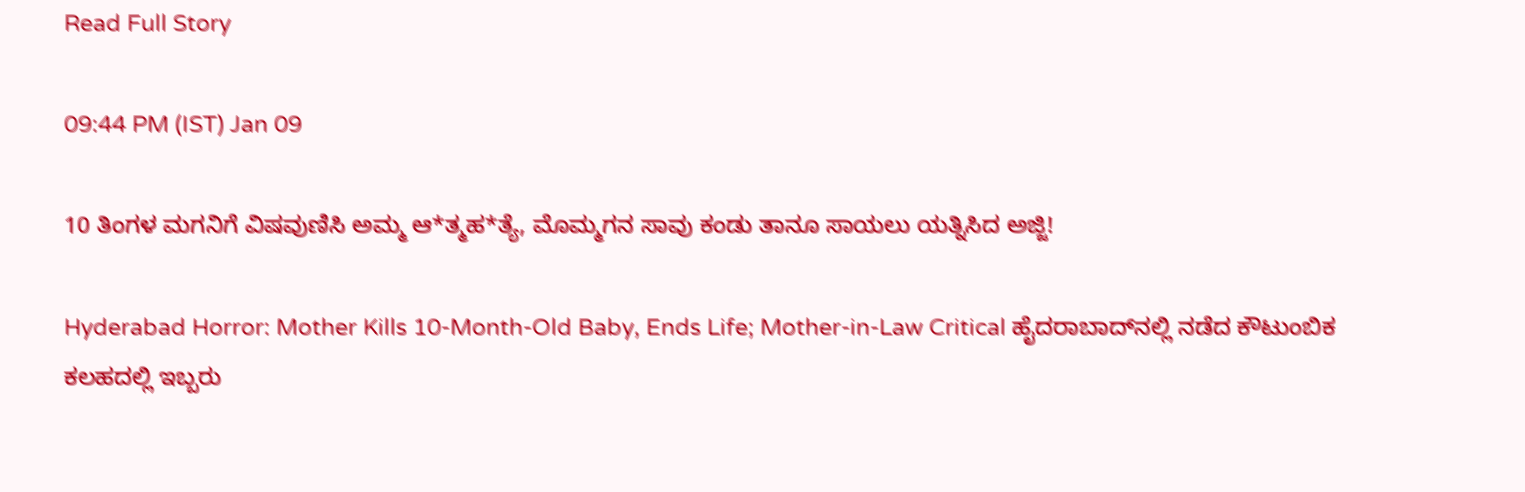Read Full Story

09:44 PM (IST) Jan 09

10 ತಿಂಗಳ ಮಗನಿಗೆ ವಿಷವುಣಿಸಿ ಅಮ್ಮ ಆ*ತ್ಮಹ*ತ್ಯೆ, ಮೊಮ್ಮಗನ ಸಾವು ಕಂಡು ತಾನೂ ಸಾಯಲು ಯತ್ನಿಸಿದ ಅಜ್ಜಿ!

Hyderabad Horror: Mother Kills 10-Month-Old Baby, Ends Life; Mother-in-Law Critical ಹೈದರಾಬಾದ್‌ನಲ್ಲಿ ನಡೆದ ಕೌಟುಂಬಿಕ ಕಲಹದಲ್ಲಿ ಇಬ್ಬರು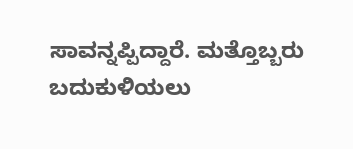ಸಾವನ್ನಪ್ಪಿದ್ದಾರೆ. ಮತ್ತೊಬ್ಬರು ಬದುಕುಳಿಯಲು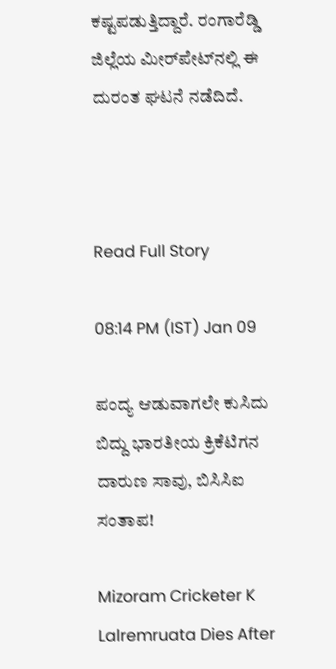ಕಷ್ಟಪಡುತ್ತಿದ್ದಾರೆ. ರಂಗಾರೆಡ್ಡಿ ಜಿಲ್ಲೆಯ ಮೀರ್‌ಪೇಟ್‌ನಲ್ಲಿ ಈ ದುರಂತ ಘಟನೆ ನಡೆದಿದೆ.



Read Full Story

08:14 PM (IST) Jan 09

ಪಂದ್ಯ ಆಡುವಾಗಲೇ ಕುಸಿದು ಬಿದ್ದು ಭಾರತೀಯ ಕ್ರಿಕೆಟಿಗನ ದಾರುಣ ಸಾವು, ಬಿಸಿಸಿಐ ಸಂತಾಪ!

Mizoram Cricketer K Lalremruata Dies After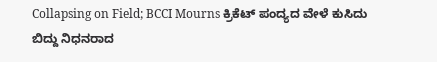Collapsing on Field; BCCI Mourns ಕ್ರಿಕೆಟ್ ಪಂದ್ಯದ ವೇಳೆ ಕುಸಿದು ಬಿದ್ದು ನಿಧನರಾದ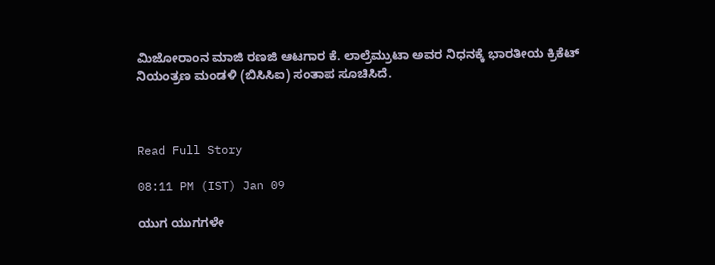ಮಿಜೋರಾಂನ ಮಾಜಿ ರಣಜಿ ಆಟಗಾರ ಕೆ. ಲಾಲ್ರೆಮ್ರುಟಾ ಅವರ ನಿಧನಕ್ಕೆ ಭಾರತೀಯ ಕ್ರಿಕೆಟ್ ನಿಯಂತ್ರಣ ಮಂಡಳಿ (ಬಿಸಿಸಿಐ) ಸಂತಾಪ ಸೂಚಿಸಿದೆ.



Read Full Story

08:11 PM (IST) Jan 09

ಯುಗ ಯುಗಗಳೇ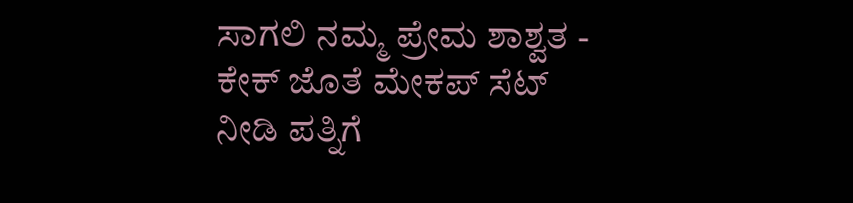ಸಾಗಲಿ ನಮ್ಮ ಪ್ರೇಮ ಶಾಶ್ವತ - ಕೇಕ್ ಜೊತೆ ಮೇಕಪ್ ಸೆಟ್ ನೀಡಿ ಪತ್ನಿಗೆ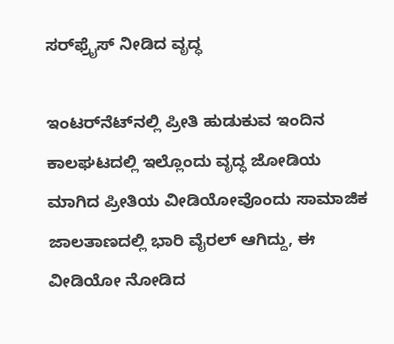ಸರ್‌ಫ್ರೈಸ್ ನೀಡಿದ ವೃದ್ಧ

ಇಂಟರ್‌ನೆಟ್‌ನಲ್ಲಿ ಪ್ರೀತಿ ಹುಡುಕುವ ಇಂದಿನ ಕಾಲಘಟದಲ್ಲಿ ಇಲ್ಲೊಂದು ವೃದ್ಧ ಜೋಡಿಯ ಮಾಗಿದ ಪ್ರೀತಿಯ ವೀಡಿಯೋವೊಂದು ಸಾಮಾಜಿಕ ಜಾಲತಾಣದಲ್ಲಿ ಭಾರಿ ವೈರಲ್ ಆಗಿದ್ದು, ಈ ವೀಡಿಯೋ ನೋಡಿದ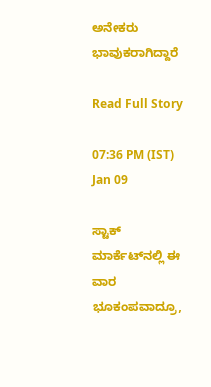ಅನೇಕರು ಭಾವುಕರಾಗಿದ್ದಾರೆ

Read Full Story

07:36 PM (IST) Jan 09

ಸ್ಟಾಕ್‌ ಮಾರ್ಕೆಟ್‌ನಲ್ಲಿ ಈ ವಾರ ಭೂಕಂಪವಾದ್ರೂ,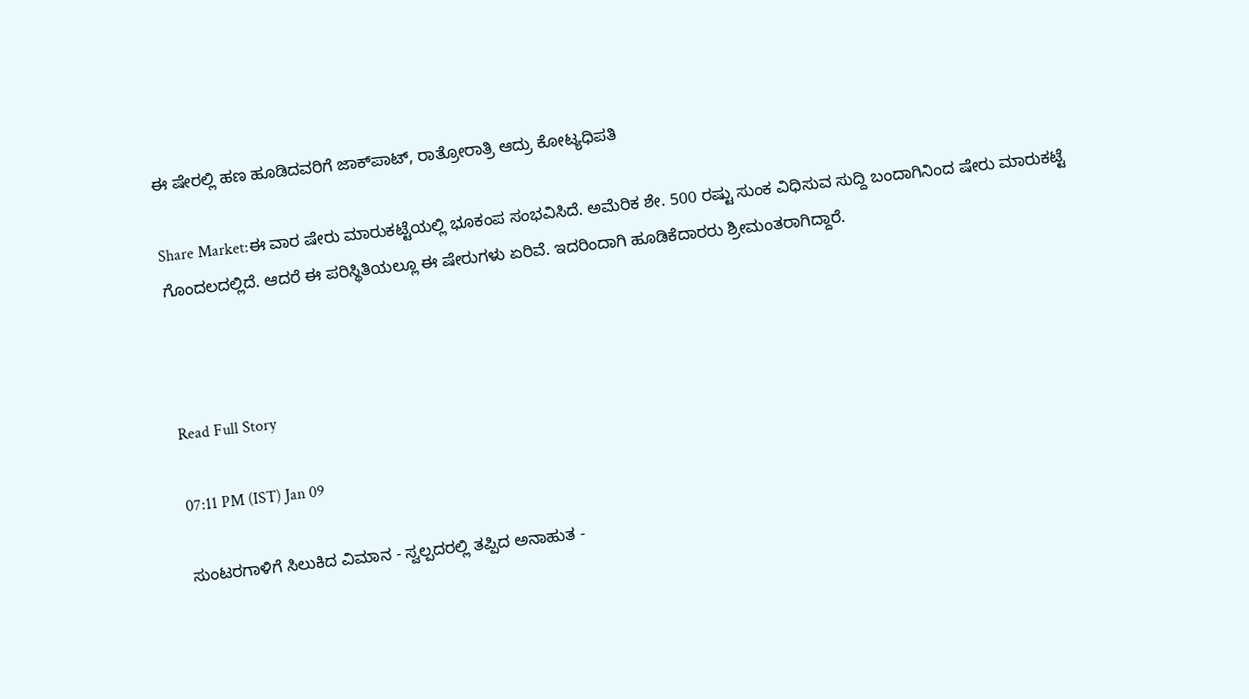ಈ ಷೇರಲ್ಲಿ ಹಣ ಹೂಡಿದವರಿಗೆ ಜಾಕ್‌ಪಾಟ್‌, ರಾತ್ರೋರಾತ್ರಿ ಆದ್ರು ಕೋಟ್ಯಧಿಪತಿ

Share Market:ಈ ವಾರ ಷೇರು ಮಾರುಕಟ್ಟೆಯಲ್ಲಿ ಭೂಕಂಪ ಸಂಭವಿಸಿದೆ. ಅಮೆರಿಕ ಶೇ. 500 ರಷ್ಟು ಸುಂಕ ವಿಧಿಸುವ ಸುದ್ದಿ ಬಂದಾಗಿನಿಂದ ಷೇರು ಮಾರುಕಟ್ಟೆ ಗೊಂದಲದಲ್ಲಿದೆ. ಆದರೆ ಈ ಪರಿಸ್ಥಿತಿಯಲ್ಲೂ ಈ ಷೇರುಗಳು ಏರಿವೆ. ಇದರಿಂದಾಗಿ ಹೂಡಿಕೆದಾರರು ಶ್ರೀಮಂತರಾಗಿದ್ದಾರೆ.



Read Full Story

07:11 PM (IST) Jan 09

ಸುಂಟರಗಾಳಿಗೆ ಸಿಲುಕಿದ ವಿಮಾನ - ಸ್ವಲ್ಪದರಲ್ಲಿ ತಪ್ಪಿದ ಅನಾಹುತ -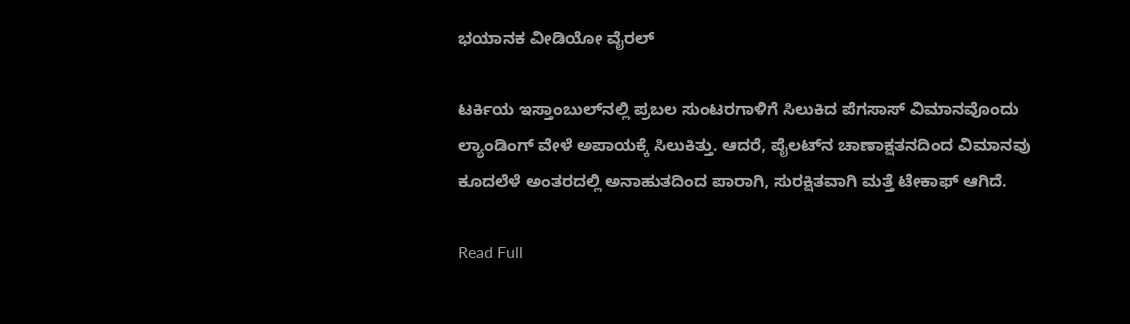ಭಯಾನಕ ವೀಡಿಯೋ ವೈರಲ್

ಟರ್ಕಿಯ ಇಸ್ತಾಂಬುಲ್‌ನಲ್ಲಿ ಪ್ರಬಲ ಸುಂಟರಗಾಳಿಗೆ ಸಿಲುಕಿದ ಪೆಗಸಾಸ್ ವಿಮಾನವೊಂದು ಲ್ಯಾಂಡಿಂಗ್ ವೇಳೆ ಅಪಾಯಕ್ಕೆ ಸಿಲುಕಿತ್ತು. ಆದರೆ, ಪೈಲಟ್‌ನ ಚಾಣಾಕ್ಷತನದಿಂದ ವಿಮಾನವು ಕೂದಲೆಳೆ ಅಂತರದಲ್ಲಿ ಅನಾಹುತದಿಂದ ಪಾರಾಗಿ, ಸುರಕ್ಷಿತವಾಗಿ ಮತ್ತೆ ಟೇಕಾಫ್ ಆಗಿದೆ.

Read Full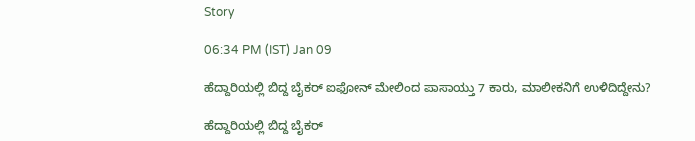Story

06:34 PM (IST) Jan 09

ಹೆದ್ದಾರಿಯಲ್ಲಿ ಬಿದ್ದ ಬೈಕರ್ ಐಫೋನ್ ಮೇಲಿಂದ ಪಾಸಾಯ್ತು 7 ಕಾರು, ಮಾಲೀಕನಿಗೆ ಉಳಿದಿದ್ದೇನು?

ಹೆದ್ದಾರಿಯಲ್ಲಿ ಬಿದ್ದ ಬೈಕರ್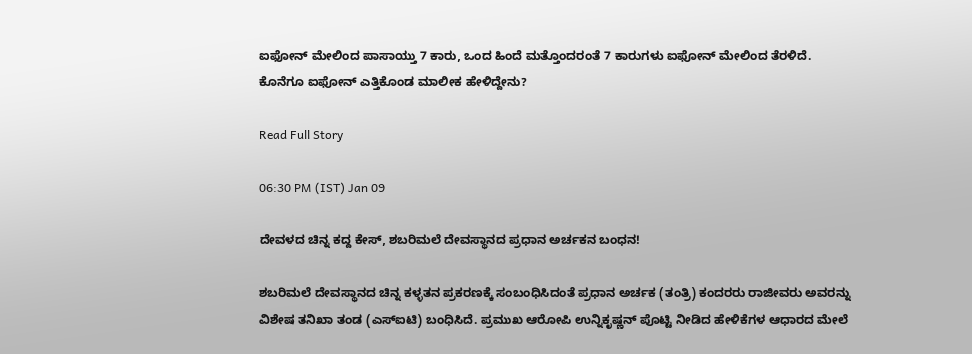ಐಫೋನ್ ಮೇಲಿಂದ ಪಾಸಾಯ್ತು 7 ಕಾರು, ಒಂದ ಹಿಂದೆ ಮತ್ತೊಂದರಂತೆ 7 ಕಾರುಗಳು ಐಫೋನ್ ಮೇಲಿಂದ ತೆರಳಿದೆ. ಕೊನೆಗೂ ಐಫೋನ್ ಎತ್ತಿಕೊಂಡ ಮಾಲೀಕ ಹೇಳಿದ್ದೇನು?

Read Full Story

06:30 PM (IST) Jan 09

ದೇವಳದ ಚಿನ್ನ ಕದ್ದ ಕೇಸ್‌, ಶಬರಿಮಲೆ ದೇವಸ್ಥಾನದ ಪ್ರಧಾನ ಅರ್ಚಕನ ಬಂಧನ!

ಶಬರಿಮಲೆ ದೇವಸ್ಥಾನದ ಚಿನ್ನ ಕಳ್ಳತನ ಪ್ರಕರಣಕ್ಕೆ ಸಂಬಂಧಿಸಿದಂತೆ ಪ್ರಧಾನ ಅರ್ಚಕ (ತಂತ್ರಿ) ಕಂದರರು ರಾಜೀವರು ಅವರನ್ನು ವಿಶೇಷ ತನಿಖಾ ತಂಡ (ಎಸ್‌ಐಟಿ) ಬಂಧಿಸಿದೆ. ಪ್ರಮುಖ ಆರೋಪಿ ಉನ್ನಿಕೃಷ್ಣನ್ ಪೊಟ್ಟಿ ನೀಡಿದ ಹೇಳಿಕೆಗಳ ಆಧಾರದ ಮೇಲೆ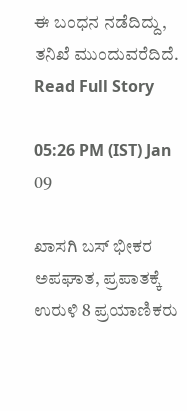ಈ ಬಂಧನ ನಡೆದಿದ್ದು, ತನಿಖೆ ಮುಂದುವರೆದಿದೆ.
Read Full Story

05:26 PM (IST) Jan 09

ಖಾಸಗಿ ಬಸ್ ಭೀಕರ ಅಪಘಾತ, ಪ್ರಪಾತಕ್ಕೆ ಉರುಳಿ 8 ಪ್ರಯಾಣಿಕರು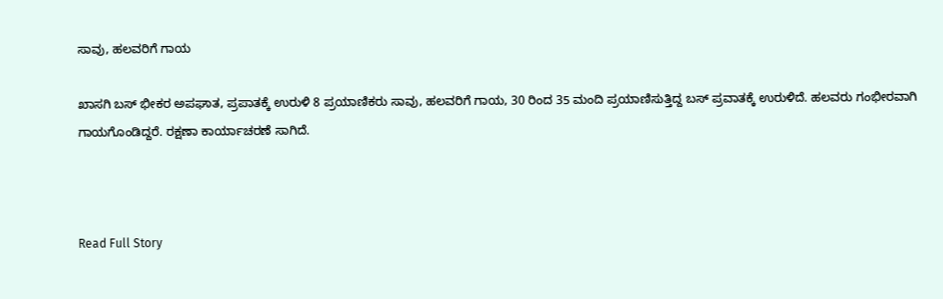ಸಾವು, ಹಲವರಿಗೆ ಗಾಯ

ಖಾಸಗಿ ಬಸ್ ಭೀಕರ ಅಪಘಾತ, ಪ್ರಪಾತಕ್ಕೆ ಉರುಳಿ 8 ಪ್ರಯಾಣಿಕರು ಸಾವು, ಹಲವರಿಗೆ ಗಾಯ, 30 ರಿಂದ 35 ಮಂದಿ ಪ್ರಯಾಣಿಸುತ್ತಿದ್ದ ಬಸ್ ಪ್ರವಾತಕ್ಕೆ ಉರುಳಿದೆ. ಹಲವರು ಗಂಭೀರವಾಗಿ ಗಾಯಗೊಂಡಿದ್ದರೆ. ರಕ್ಷಣಾ ಕಾರ್ಯಾಚರಣೆ ಸಾಗಿದೆ.



Read Full Story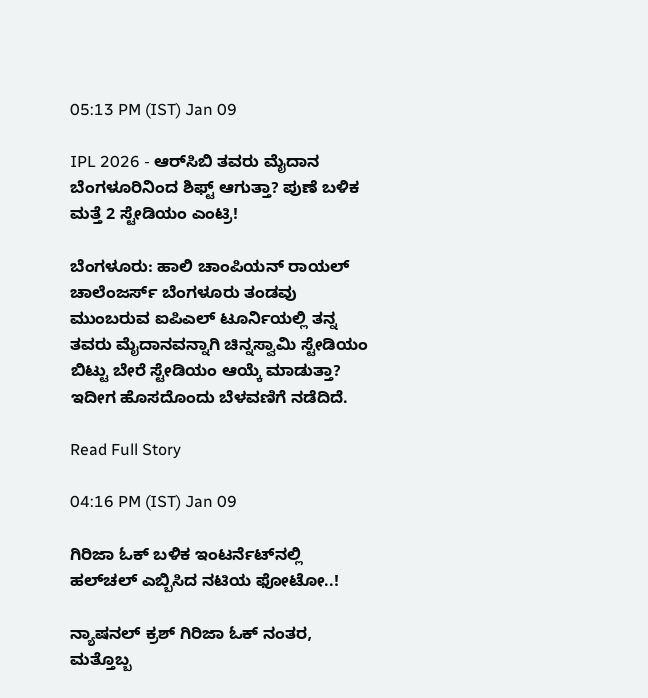05:13 PM (IST) Jan 09

IPL 2026 - ಆರ್‌ಸಿಬಿ ತವರು ಮೈದಾನ ಬೆಂಗಳೂರಿನಿಂದ ಶಿಫ್ಟ್ ಆಗುತ್ತಾ? ಪುಣೆ ಬಳಿಕ ಮತ್ತೆ 2 ಸ್ಟೇಡಿಯಂ ಎಂಟ್ರಿ!

ಬೆಂಗಳೂರು: ಹಾಲಿ ಚಾಂಪಿಯನ್ ರಾಯಲ್ ಚಾಲೆಂಜರ್ಸ್ ಬೆಂಗಳೂರು ತಂಡವು ಮುಂಬರುವ ಐಪಿಎಲ್ ಟೂರ್ನಿಯಲ್ಲಿ ತನ್ನ ತವರು ಮೈದಾನವನ್ನಾಗಿ ಚಿನ್ನಸ್ವಾಮಿ ಸ್ಟೇಡಿಯಂ ಬಿಟ್ಟು ಬೇರೆ ಸ್ಟೇಡಿಯಂ ಆಯ್ಕೆ ಮಾಡುತ್ತಾ? ಇದೀಗ ಹೊಸದೊಂದು ಬೆಳವಣಿಗೆ ನಡೆದಿದೆ.

Read Full Story

04:16 PM (IST) Jan 09

ಗಿರಿಜಾ ಓಕ್‌ ಬಳಿಕ ಇಂಟರ್ನೆಟ್‌ನಲ್ಲಿ ಹಲ್‌ಚಲ್‌ ಎಬ್ಬಿಸಿದ ನಟಿಯ ಫೋಟೋ..!

ನ್ಯಾಷನಲ್‌ ಕ್ರಶ್‌ ಗಿರಿಜಾ ಓಕ್ ನಂತರ, ಮತ್ತೊಬ್ಬ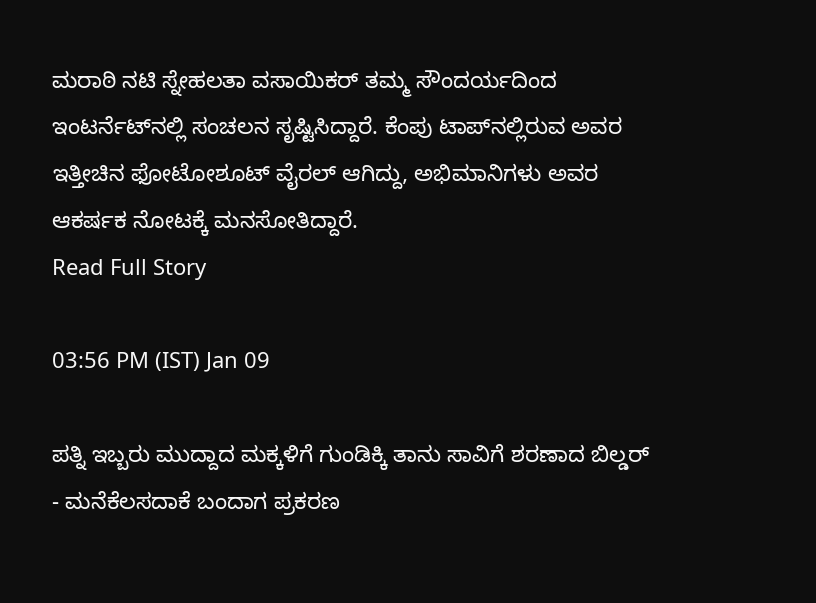ಮರಾಠಿ ನಟಿ ಸ್ನೇಹಲತಾ ವಸಾಯಿಕರ್ ತಮ್ಮ ಸೌಂದರ್ಯದಿಂದ ಇಂಟರ್ನೆಟ್‌ನಲ್ಲಿ ಸಂಚಲನ ಸೃಷ್ಟಿಸಿದ್ದಾರೆ. ಕೆಂಪು ಟಾಪ್‌ನಲ್ಲಿರುವ ಅವರ ಇತ್ತೀಚಿನ ಫೋಟೋಶೂಟ್ ವೈರಲ್ ಆಗಿದ್ದು, ಅಭಿಮಾನಿಗಳು ಅವರ ಆಕರ್ಷಕ ನೋಟಕ್ಕೆ ಮನಸೋತಿದ್ದಾರೆ.
Read Full Story

03:56 PM (IST) Jan 09

ಪತ್ನಿ ಇಬ್ಬರು ಮುದ್ದಾದ ಮಕ್ಕಳಿಗೆ ಗುಂಡಿಕ್ಕಿ ತಾನು ಸಾವಿಗೆ ಶರಣಾದ ಬಿಲ್ಡರ್ - ಮನೆಕೆಲಸದಾಕೆ ಬಂದಾಗ ಪ್ರಕರಣ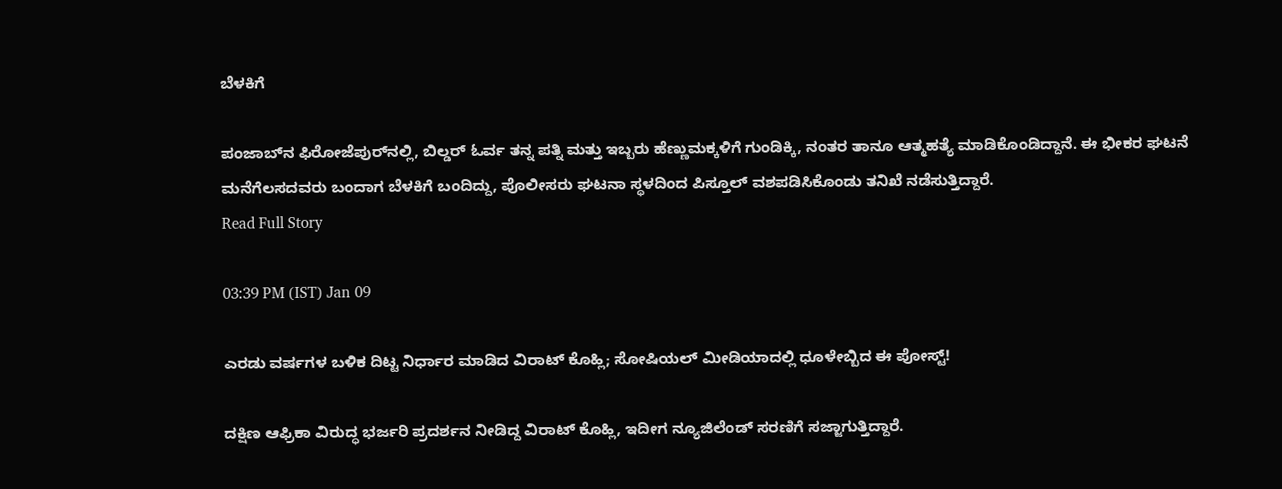ಬೆಳಕಿಗೆ

ಪಂಜಾಬ್‌ನ ಫಿರೋಜೆಪುರ್‌ನಲ್ಲಿ, ಬಿಲ್ಡರ್ ಓರ್ವ ತನ್ನ ಪತ್ನಿ ಮತ್ತು ಇಬ್ಬರು ಹೆಣ್ಣುಮಕ್ಕಳಿಗೆ ಗುಂಡಿಕ್ಕಿ, ನಂತರ ತಾನೂ ಆತ್ಮಹತ್ಯೆ ಮಾಡಿಕೊಂಡಿದ್ದಾನೆ. ಈ ಭೀಕರ ಘಟನೆ ಮನೆಗೆಲಸದವರು ಬಂದಾಗ ಬೆಳಕಿಗೆ ಬಂದಿದ್ದು, ಪೊಲೀಸರು ಘಟನಾ ಸ್ಥಳದಿಂದ ಪಿಸ್ತೂಲ್ ವಶಪಡಿಸಿಕೊಂಡು ತನಿಖೆ ನಡೆಸುತ್ತಿದ್ದಾರೆ.
Read Full Story

03:39 PM (IST) Jan 09

ಎರಡು ವರ್ಷಗಳ ಬಳಿಕ ದಿಟ್ಟ ನಿರ್ಧಾರ ಮಾಡಿದ ವಿರಾಟ್ ಕೊಹ್ಲಿ; ಸೋಷಿಯಲ್ ಮೀಡಿಯಾದಲ್ಲಿ ಧೂಳೇಬ್ಬಿದ ಈ ಪೋಸ್ಟ್‌!

ದಕ್ಷಿಣ ಆಫ್ರಿಕಾ ವಿರುದ್ಧ ಭರ್ಜರಿ ಪ್ರದರ್ಶನ ನೀಡಿದ್ದ ವಿರಾಟ್ ಕೊಹ್ಲಿ, ಇದೀಗ ನ್ಯೂಜಿಲೆಂಡ್ ಸರಣಿಗೆ ಸಜ್ಜಾಗುತ್ತಿದ್ದಾರೆ.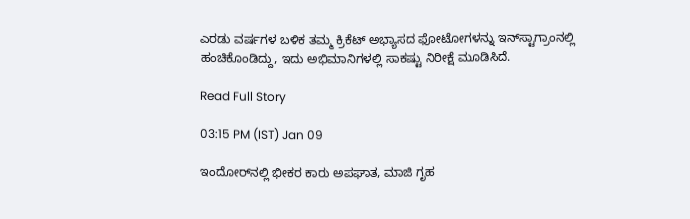ಎರಡು ವರ್ಷಗಳ ಬಳಿಕ ತಮ್ಮ ಕ್ರಿಕೆಟ್ ಅಭ್ಯಾಸದ ಫೋಟೋಗಳನ್ನು ಇನ್‌ಸ್ಟಾಗ್ರಾಂನಲ್ಲಿ ಹಂಚಿಕೊಂಡಿದ್ದು, ಇದು ಅಭಿಮಾನಿಗಳಲ್ಲಿ ಸಾಕಷ್ಟು ನಿರೀಕ್ಷೆ ಮೂಡಿಸಿದೆ.

Read Full Story

03:15 PM (IST) Jan 09

ಇಂದೋರ್‌ನಲ್ಲಿ ಭೀಕರ ಕಾರು ಅಪಘಾತ, ಮಾಜಿ ಗೃಹ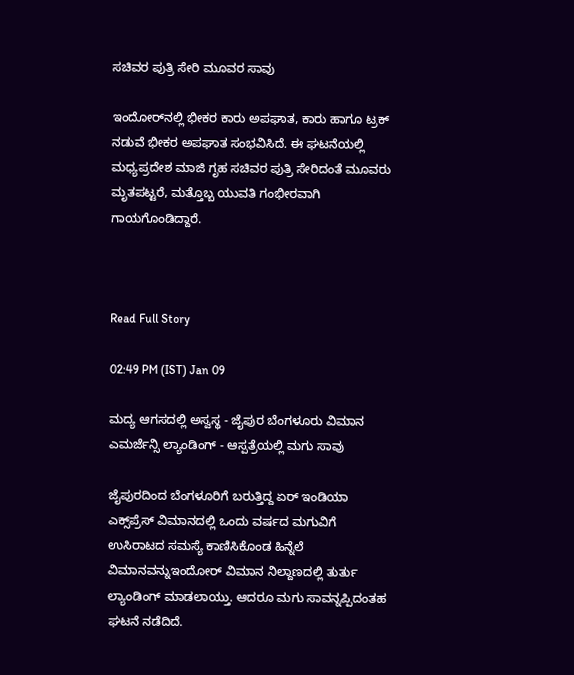ಸಚಿವರ ಪುತ್ರಿ ಸೇರಿ ಮೂವರ ಸಾವು

ಇಂದೋರ್‌ನಲ್ಲಿ ಭೀಕರ ಕಾರು ಅಪಘಾತ, ಕಾರು ಹಾಗೂ ಟ್ರಕ್ ನಡುವೆ ಭೀಕರ ಅಪಘಾತ ಸಂಭವಿಸಿದೆ. ಈ ಘಟನೆಯಲ್ಲಿ ಮಧ್ಯಪ್ರದೇಶ ಮಾಜಿ ಗೃಹ ಸಚಿವರ ಪುತ್ರಿ ಸೇರಿದಂತೆ ಮೂವರು ಮೃತಪಟ್ಟರೆ, ಮತ್ತೊಬ್ಬ ಯುವತಿ ಗಂಭೀರವಾಗಿ ಗಾಯಗೊಂಡಿದ್ದಾರೆ.



Read Full Story

02:49 PM (IST) Jan 09

ಮದ್ಯ ಆಗಸದಲ್ಲಿ ಅಸ್ವಸ್ಥ - ಜೈಪುರ ಬೆಂಗಳೂರು ವಿಮಾನ ಎಮರ್ಜೆನ್ಸಿ ಲ್ಯಾಂಡಿಂಗ್ - ಆಸ್ಪತ್ರೆಯಲ್ಲಿ ಮಗು ಸಾವು

ಜೈಪುರದಿಂದ ಬೆಂಗಳೂರಿಗೆ ಬರುತ್ತಿದ್ದ ಏರ್ ಇಂಡಿಯಾ ಎಕ್ಸ್‌ಪ್ರೆಸ್ ವಿಮಾನದಲ್ಲಿ ಒಂದು ವರ್ಷದ ಮಗುವಿಗೆ ಉಸಿರಾಟದ ಸಮಸ್ಯೆ ಕಾಣಿಸಿಕೊಂಡ ಹಿನ್ನೆಲೆ ವಿಮಾನವನ್ನುಇಂದೋರ್ ವಿಮಾನ ನಿಲ್ದಾಣದಲ್ಲಿ ತುರ್ತು ಲ್ಯಾಂಡಿಂಗ್ ಮಾಡಲಾಯ್ತು. ಆದರೂ ಮಗು ಸಾವನ್ನಪ್ಪಿದಂತಹ ಘಟನೆ ನಡೆದಿದೆ.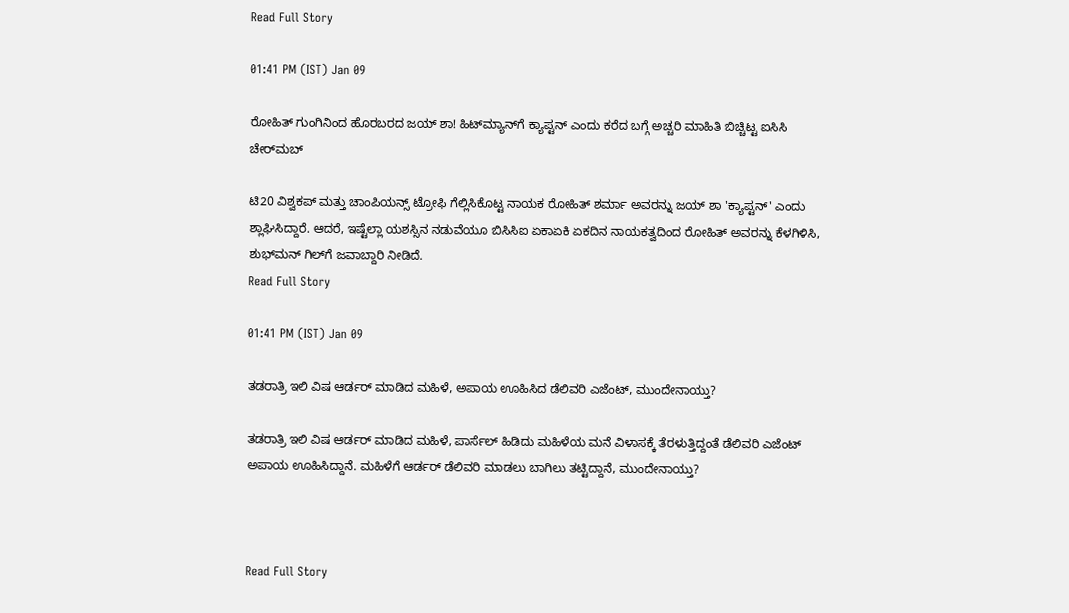Read Full Story

01:41 PM (IST) Jan 09

ರೋಹಿತ್ ಗುಂಗಿನಿಂದ ಹೊರಬರದ ಜಯ್ ಶಾ! ಹಿಟ್‌ಮ್ಯಾನ್‌ಗೆ ಕ್ಯಾಪ್ಟನ್ ಎಂದು ಕರೆದ ಬಗ್ಗೆ ಅಚ್ಚರಿ ಮಾಹಿತಿ ಬಿಚ್ಚಿಟ್ಟ ಐಸಿಸಿ ಚೇರ್‌ಮಬ್

ಟಿ20 ವಿಶ್ವಕಪ್ ಮತ್ತು ಚಾಂಪಿಯನ್ಸ್ ಟ್ರೋಫಿ ಗೆಲ್ಲಿಸಿಕೊಟ್ಟ ನಾಯಕ ರೋಹಿತ್ ಶರ್ಮಾ ಅವರನ್ನು ಜಯ್ ಶಾ 'ಕ್ಯಾಪ್ಟನ್' ಎಂದು ಶ್ಲಾಘಿಸಿದ್ದಾರೆ. ಆದರೆ, ಇಷ್ಟೆಲ್ಲಾ ಯಶಸ್ಸಿನ ನಡುವೆಯೂ ಬಿಸಿಸಿಐ ಏಕಾಏಕಿ ಏಕದಿನ ನಾಯಕತ್ವದಿಂದ ರೋಹಿತ್ ಅವರನ್ನು ಕೆಳಗಿಳಿಸಿ, ಶುಭ್‌ಮನ್ ಗಿಲ್‌ಗೆ ಜವಾಬ್ದಾರಿ ನೀಡಿದೆ.
Read Full Story

01:41 PM (IST) Jan 09

ತಡರಾತ್ರಿ ಇಲಿ ವಿಷ ಆರ್ಡರ್ ಮಾಡಿದ ಮಹಿಳೆ, ಅಪಾಯ ಊಹಿಸಿದ ಡೆಲಿವರಿ ಎಜೆಂಟ್, ಮುಂದೇನಾಯ್ತು?

ತಡರಾತ್ರಿ ಇಲಿ ವಿಷ ಆರ್ಡರ್ ಮಾಡಿದ ಮಹಿಳೆ, ಪಾರ್ಸೆಲ್ ಹಿಡಿದು ಮಹಿಳೆಯ ಮನೆ ವಿಳಾಸಕ್ಕೆ ತೆರಳುತ್ತಿದ್ದಂತೆ ಡೆಲಿವರಿ ಎಜೆಂಟ್ ಅಪಾಯ ಊಹಿಸಿದ್ದಾನೆ. ಮಹಿಳೆಗೆ ಆರ್ಡರ್ ಡೆಲಿವರಿ ಮಾಡಲು ಬಾಗಿಲು ತಟ್ಟಿದ್ದಾನೆ, ಮುಂದೇನಾಯ್ತು?



Read Full Story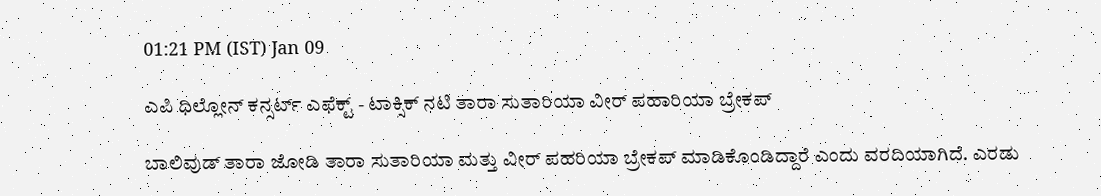01:21 PM (IST) Jan 09

ಎಪಿ ಧಿಲ್ಲೋನ್ ಕನ್ಸರ್ಟ್ ಎಫೆಕ್ಟ್ - ಟಾಕ್ಸಿಕ್ ನಟಿ ತಾರಾ ಸುತಾರಿಯಾ ವೀರ್ ಪಹಾರಿಯಾ ಬ್ರೇಕಪ್

ಬಾಲಿವುಡ್ ತಾರಾ ಜೋಡಿ ತಾರಾ ಸುತಾರಿಯಾ ಮತ್ತು ವೀರ್ ಪಹರಿಯಾ ಬ್ರೇಕಪ್ ಮಾಡಿಕೊಂಡಿದ್ದಾರೆ ಎಂದು ವರದಿಯಾಗಿದೆ. ಎರಡು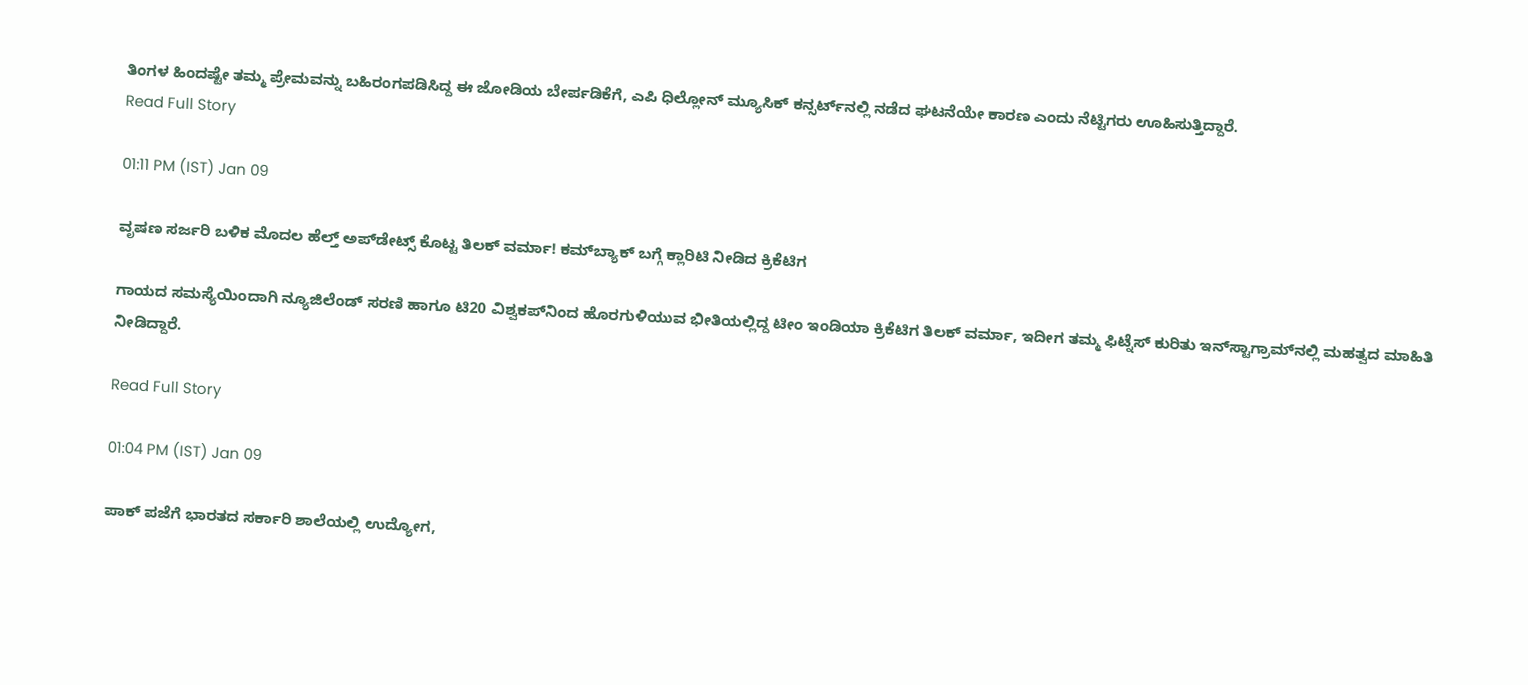ತಿಂಗಳ ಹಿಂದಷ್ಟೇ ತಮ್ಮ ಪ್ರೇಮವನ್ನು ಬಹಿರಂಗಪಡಿಸಿದ್ದ ಈ ಜೋಡಿಯ ಬೇರ್ಪಡಿಕೆಗೆ, ಎಪಿ ಧಿಲ್ಲೋನ್ ಮ್ಯೂಸಿಕ್ ಕನ್ಸರ್ಟ್‌ನಲ್ಲಿ ನಡೆದ ಘಟನೆಯೇ ಕಾರಣ ಎಂದು ನೆಟ್ಟಿಗರು ಊಹಿಸುತ್ತಿದ್ದಾರೆ.
Read Full Story

01:11 PM (IST) Jan 09

ವೃಷಣ ಸರ್ಜರಿ ಬಳಿಕ ಮೊದಲ ಹೆಲ್ತ್ ಅಪ್‌ಡೇಟ್ಸ್ ಕೊಟ್ಟ ತಿಲಕ್ ವರ್ಮಾ! ಕಮ್‌ಬ್ಯಾಕ್ ಬಗ್ಗೆ ಕ್ಲಾರಿಟಿ ನೀಡಿದ ಕ್ರಿಕೆಟಿಗ

ಗಾಯದ ಸಮಸ್ಯೆಯಿಂದಾಗಿ ನ್ಯೂಜಿಲೆಂಡ್ ಸರಣಿ ಹಾಗೂ ಟಿ20 ವಿಶ್ವಕಪ್‌ನಿಂದ ಹೊರಗುಳಿಯುವ ಭೀತಿಯಲ್ಲಿದ್ದ ಟೀಂ ಇಂಡಿಯಾ ಕ್ರಿಕೆಟಿಗ ತಿಲಕ್ ವರ್ಮಾ, ಇದೀಗ ತಮ್ಮ ಫಿಟ್ನೆಸ್ ಕುರಿತು ಇನ್‌ಸ್ಟಾಗ್ರಾಮ್‌ನಲ್ಲಿ ಮಹತ್ವದ ಮಾಹಿತಿ ನೀಡಿದ್ದಾರೆ.

Read Full Story

01:04 PM (IST) Jan 09

ಪಾಕ್ ಪಜೆಗೆ ಭಾರತದ ಸರ್ಕಾರಿ ಶಾಲೆಯಲ್ಲಿ ಉದ್ಯೋಗ,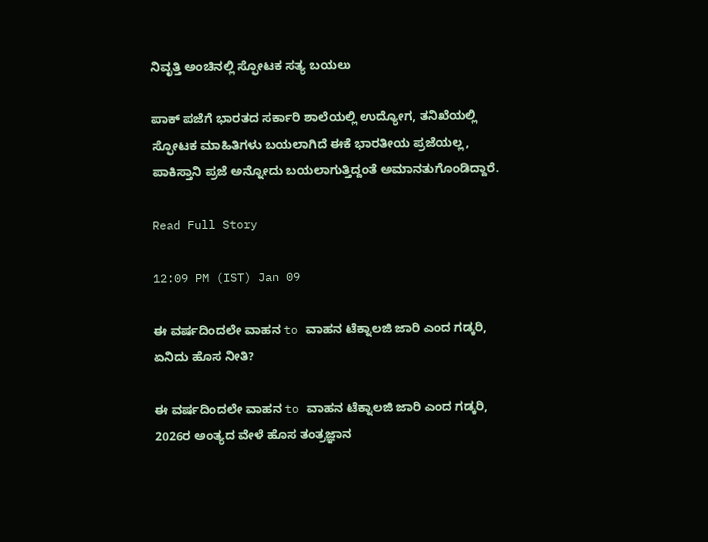ನಿವೃತ್ತಿ ಅಂಚಿನಲ್ಲಿ ಸ್ಫೋಟಕ ಸತ್ಯ ಬಯಲು

ಪಾಕ್ ಪಜೆಗೆ ಭಾರತದ ಸರ್ಕಾರಿ ಶಾಲೆಯಲ್ಲಿ ಉದ್ಯೋಗ, ತನಿಖೆಯಲ್ಲಿ ಸ್ಫೋಟಕ ಮಾಹಿತಿಗಳು ಬಯಲಾಗಿದೆ ಈಕೆ ಭಾರತೀಯ ಪ್ರಜೆಯಲ್ಲ, ಪಾಕಿಸ್ತಾನಿ ಪ್ರಜೆ ಅನ್ನೋದು ಬಯಲಾಗುತ್ತಿದ್ದಂತೆ ಅಮಾನತುಗೊಂಡಿದ್ದಾರೆ.

Read Full Story

12:09 PM (IST) Jan 09

ಈ ವರ್ಷದಿಂದಲೇ ವಾಹನ to ವಾಹನ ಟೆಕ್ನಾಲಜಿ ಜಾರಿ ಎಂದ ಗಡ್ಕರಿ, ಏನಿದು ಹೊಸ ನೀತಿ?

ಈ ವರ್ಷದಿಂದಲೇ ವಾಹನ to ವಾಹನ ಟೆಕ್ನಾಲಜಿ ಜಾರಿ ಎಂದ ಗಡ್ಕರಿ, 2026ರ ಅಂತ್ಯದ ವೇಳೆ ಹೊಸ ತಂತ್ರಜ್ಞಾನ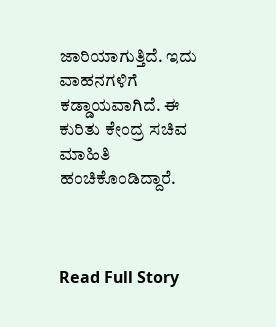ಜಾರಿಯಾಗುತ್ತಿದೆ. ಇದು ವಾಹನಗಳಿಗೆ ಕಡ್ಡಾಯವಾಗಿದೆ. ಈ ಕುರಿತು ಕೇಂದ್ರ ಸಚಿವ ಮಾಹಿತಿ ಹಂಚಿಕೊಂಡಿದ್ದಾರೆ.



Read Full Story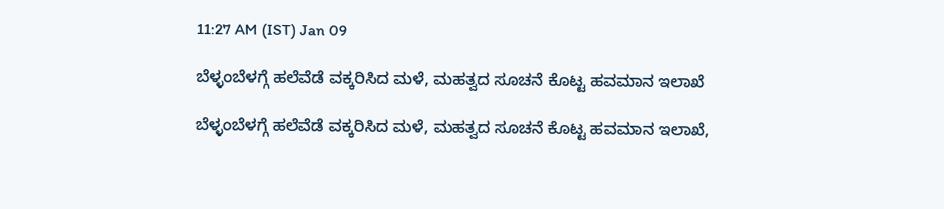11:27 AM (IST) Jan 09

ಬೆಳ್ಳಂಬೆಳಗ್ಗೆ ಹಲೆವೆಡೆ ವಕ್ಕರಿಸಿದ ಮಳೆ, ಮಹತ್ವದ ಸೂಚನೆ ಕೊಟ್ಟ ಹವಮಾನ ಇಲಾಖೆ

ಬೆಳ್ಳಂಬೆಳಗ್ಗೆ ಹಲೆವೆಡೆ ವಕ್ಕರಿಸಿದ ಮಳೆ, ಮಹತ್ವದ ಸೂಚನೆ ಕೊಟ್ಟ ಹವಮಾನ ಇಲಾಖೆ,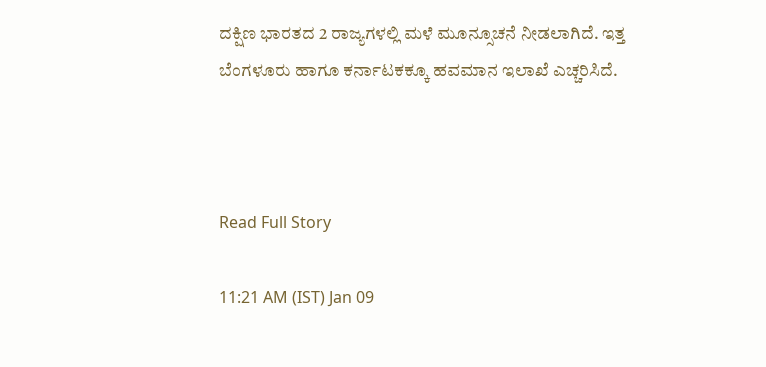ದಕ್ಷಿಣ ಭಾರತದ 2 ರಾಜ್ಯಗಳಲ್ಲಿ ಮಳೆ ಮೂನ್ಸೂಚನೆ ನೀಡಲಾಗಿದೆ. ಇತ್ತ ಬೆಂಗಳೂರು ಹಾಗೂ ಕರ್ನಾಟಕಕ್ಕೂ ಹವಮಾನ ಇಲಾಖೆ ಎಚ್ಚರಿಸಿದೆ.



Read Full Story

11:21 AM (IST) Jan 09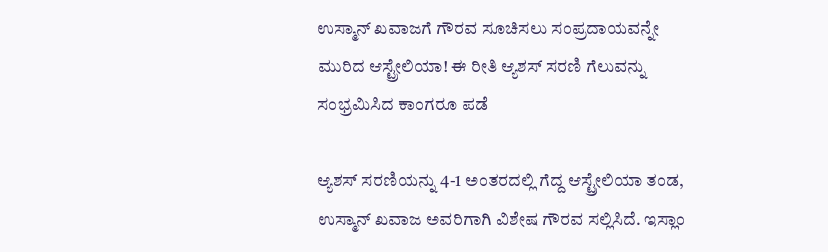ಉಸ್ಮಾನ್ ಖವಾಜಗೆ ಗೌರವ ಸೂಚಿಸಲು ಸಂಪ್ರದಾಯವನ್ನೇ ಮುರಿದ ಆಸ್ಟ್ರೇಲಿಯಾ! ಈ ರೀತಿ ಆ್ಯಶಸ್‌ ಸರಣಿ ಗೆಲುವನ್ನು ಸಂಭ್ರಮಿಸಿದ ಕಾಂಗರೂ ಪಡೆ

ಆ್ಯಶಸ್ ಸರಣಿಯನ್ನು 4-1 ಅಂತರದಲ್ಲಿ ಗೆದ್ದ ಆಸ್ಟ್ರೇಲಿಯಾ ತಂಡ, ಉಸ್ಮಾನ್ ಖವಾಜ ಅವರಿಗಾಗಿ ವಿಶೇಷ ಗೌರವ ಸಲ್ಲಿಸಿದೆ. ಇಸ್ಲಾಂ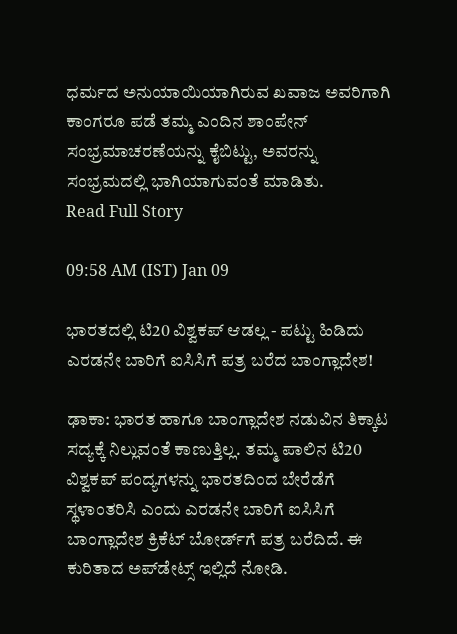ಧರ್ಮದ ಅನುಯಾಯಿಯಾಗಿರುವ ಖವಾಜ ಅವರಿಗಾಗಿ ಕಾಂಗರೂ ಪಡೆ ತಮ್ಮ ಎಂದಿನ ಶಾಂಪೇನ್ ಸಂಭ್ರಮಾಚರಣೆಯನ್ನು ಕೈಬಿಟ್ಟು, ಅವರನ್ನು ಸಂಭ್ರಮದಲ್ಲಿ ಭಾಗಿಯಾಗುವಂತೆ ಮಾಡಿತು.
Read Full Story

09:58 AM (IST) Jan 09

ಭಾರತದಲ್ಲಿ ಟಿ20 ವಿಶ್ವಕಪ್‌ ಆಡಲ್ಲ - ಪಟ್ಟು ಹಿಡಿದು ಎರಡನೇ ಬಾರಿಗೆ ಐಸಿಸಿಗೆ ಪತ್ರ ಬರೆದ ಬಾಂಗ್ಲಾದೇಶ!

ಢಾಕಾ: ಭಾರತ ಹಾಗೂ ಬಾಂಗ್ಲಾದೇಶ ನಡುವಿನ ತಿಕ್ಕಾಟ ಸದ್ಯಕ್ಕೆ ನಿಲ್ಲುವಂತೆ ಕಾಣುತ್ತಿಲ್ಲ. ತಮ್ಮ ಪಾಲಿನ ಟಿ20 ವಿಶ್ವಕಪ್‌ ಪಂದ್ಯಗಳನ್ನು ಭಾರತದಿಂದ ಬೇರೆಡೆಗೆ ಸ್ಥಳಾಂತರಿಸಿ ಎಂದು ಎರಡನೇ ಬಾರಿಗೆ ಐಸಿಸಿಗೆ ಬಾಂಗ್ಲಾದೇಶ ಕ್ರಿಕೆಟ್ ಬೋರ್ಡ್‌ಗೆ ಪತ್ರ ಬರೆದಿದೆ. ಈ ಕುರಿತಾದ ಅಪ್‌ಡೇಟ್ಸ್‌ ಇಲ್ಲಿದೆ ನೋಡಿ.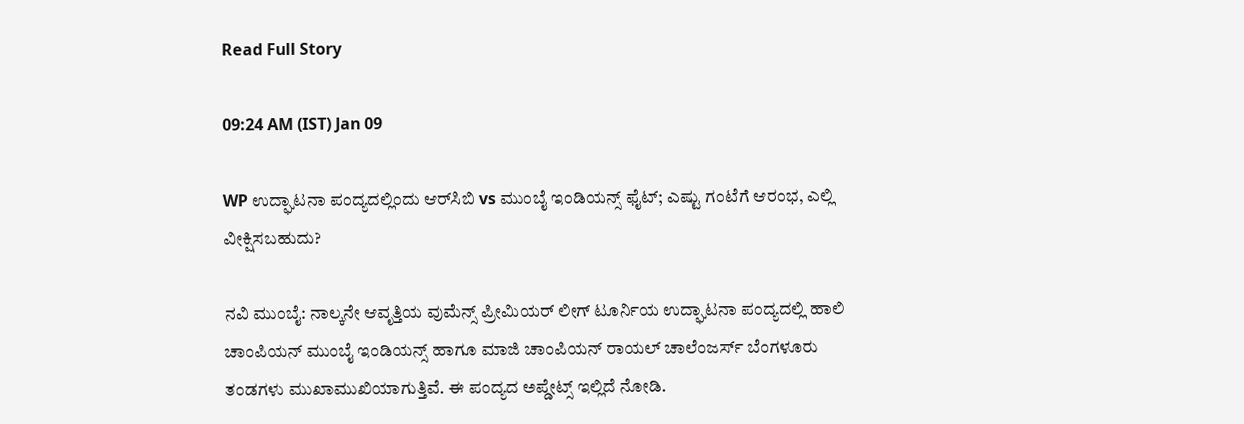Read Full Story

09:24 AM (IST) Jan 09

WP ಉದ್ಘಾಟನಾ ಪಂದ್ಯದಲ್ಲಿಂದು ಆರ್‌ಸಿಬಿ vs ಮುಂಬೈ ಇಂಡಿಯನ್ಸ್‌ ಫೈಟ್; ಎಷ್ಟು ಗಂಟೆಗೆ ಆರಂಭ, ಎಲ್ಲಿ ವೀಕ್ಷಿಸಬಹುದು?

ನವಿ ಮುಂಬೈ: ನಾಲ್ಕನೇ ಆವೃತ್ತಿಯ ವುಮೆನ್ಸ್ ಪ್ರೀಮಿಯರ್ ಲೀಗ್ ಟೂರ್ನಿಯ ಉದ್ಘಾಟನಾ ಪಂದ್ಯದಲ್ಲಿ ಹಾಲಿ ಚಾಂಪಿಯನ್‌ ಮುಂಬೈ ಇಂಡಿಯನ್ಸ್ ಹಾಗೂ ಮಾಜಿ ಚಾಂಪಿಯನ್ ರಾಯಲ್ ಚಾಲೆಂಜರ್ಸ್ ಬೆಂಗಳೂರು ತಂಡಗಳು ಮುಖಾಮುಖಿಯಾಗುತ್ತಿವೆ. ಈ ಪಂದ್ಯದ ಅಪ್ಡೇಟ್ಸ್‌ ಇಲ್ಲಿದೆ ನೋಡಿ.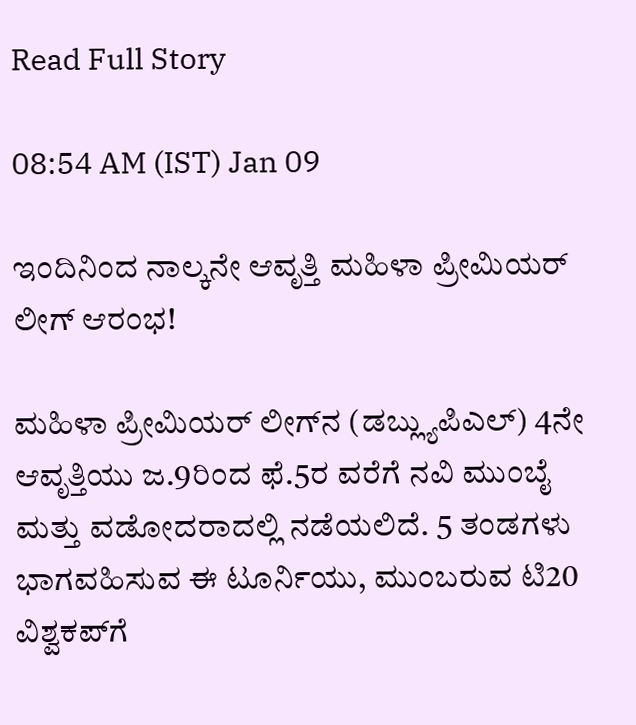Read Full Story

08:54 AM (IST) Jan 09

ಇಂದಿನಿಂದ ನಾಲ್ಕನೇ ಆವೃತ್ತಿ ಮಹಿಳಾ ಪ್ರೀಮಿಯರ್ ಲೀಗ್ ಆರಂಭ!

ಮಹಿಳಾ ಪ್ರೀಮಿಯರ್‌ ಲೀಗ್‌ನ (ಡಬ್ಲ್ಯುಪಿಎಲ್‌) 4ನೇ ಆವೃತ್ತಿಯು ಜ.9ರಿಂದ ಫೆ.5ರ ವರೆಗೆ ನವಿ ಮುಂಬೈ ಮತ್ತು ವಡೋದರಾದಲ್ಲಿ ನಡೆಯಲಿದೆ. 5 ತಂಡಗಳು ಭಾಗವಹಿಸುವ ಈ ಟೂರ್ನಿಯು, ಮುಂಬರುವ ಟಿ20 ವಿಶ್ವಕಪ್‌ಗೆ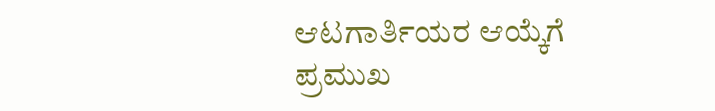ಆಟಗಾರ್ತಿಯರ ಆಯ್ಕೆಗೆ ಪ್ರಮುಖ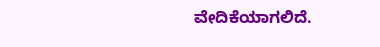ವೇದಿಕೆಯಾಗಲಿದೆ.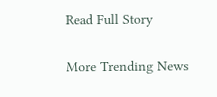Read Full Story

More Trending News